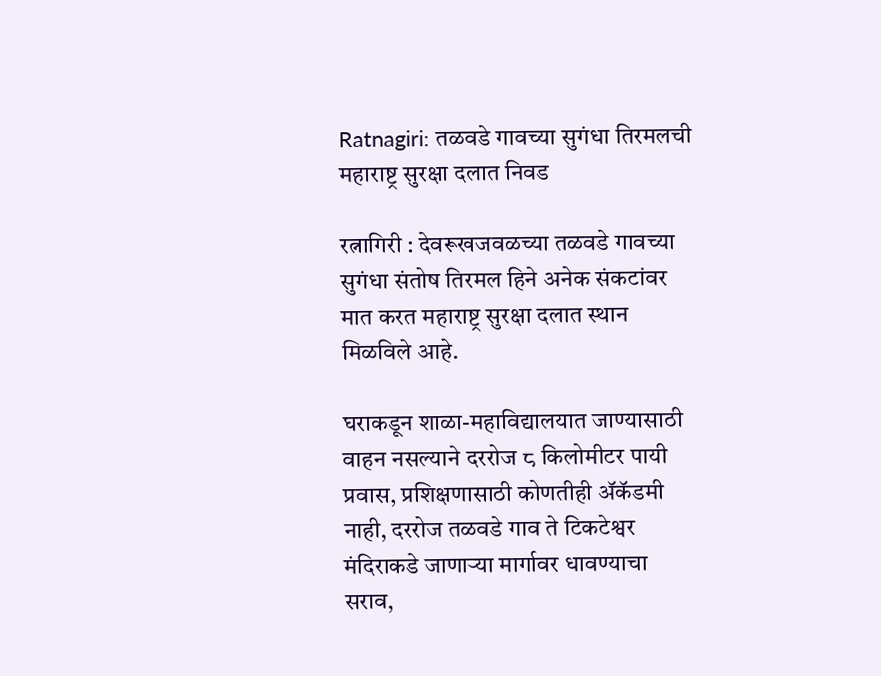Ratnagiri: तळवडे गावच्या सुगंधा तिरमलची महाराष्ट्र सुरक्षा दलात निवड

रत्नागिरी : देवरूखजवळच्या तळवडे गावच्या सुगंधा संतोष तिरमल हिने अनेक संकटांवर मात करत महाराष्ट्र सुरक्षा दलात स्थान मिळविले आहे.

घराकडून शाळा-महाविद्यालयात जाण्यासाठी वाहन नसल्याने दररोज ८ किलोमीटर पायी प्रवास, प्रशिक्षणासाठी कोणतीही ॲकॅडमी नाही, दररोज तळवडे गाव ते टिकटेश्वर मंदिराकडे जाणाऱ्या मार्गावर धावण्याचा सराव,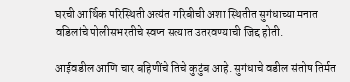घरची आर्थिक परिस्थिती अत्यंत गरिबीची अशा स्थितीत सुगंधाच्या मनात वडिलांचे पोलीसभरतीचे स्वप्न सत्यात उतरवण्याची जिद्द होती.

आईवडील आणि चार बहिणींचे तिचे कुटुंब आहे. सुगंधाचे वडील संतोष तिर्मत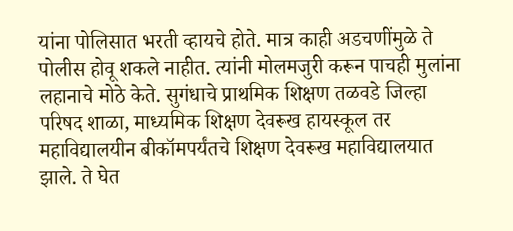यांना पोलिसात भरती व्हायचे होते. मात्र काही अडचणींमुळे ते पोलीस होवू शकले नाहीत. त्यांनी मोलमजुरी करून पाचही मुलांना लहानाचे मोठे केते. सुगंधाचे प्राथमिक शिक्षण तळवडे जिल्हा परिषद शाळा, माध्यमिक शिक्षण देवरूख हायस्कूल तर महाविद्यालयीन बीकॉमपर्यंतचे शिक्षण देवरूख महाविद्यालयात झाले. ते घेत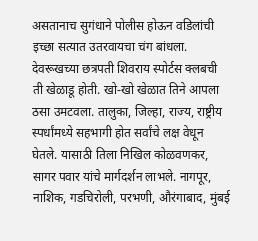असतानाच सुगंधाने पोलीस होऊन वडिलांची इच्छा सत्यात उतरवायचा चंग बांधला. देवरूखच्या छत्रपती शिवराय स्पोर्टस क्लबची ती खेळाडू होती. खो-खो खेळात तिने आपला ठसा उमटवला. तालुका, जिल्हा, राज्य, राष्ट्रीय स्पर्धांमध्ये सहभागी होत सर्वांचे लक्ष वेधून घेतले. यासाठी तिला निखिल कोळवणकर, सागर पवार यांचे मार्गदर्शन लाभले. नागपूर, नाशिक, गडचिरोली, परभणी, औरंगाबाद, मुंबई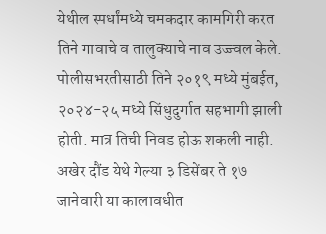येथील स्पर्धांमध्ये चमकदार कामगिरी करत तिने गावाचे व तालुक्याचे नाव उज्ज्वल केले. पोलीसभरतीसाठी तिने २०१९ मध्ये मुंबईत, २०२४-२५ मध्ये सिंधुदुर्गात सहभागी झाली होती. मात्र तिची निवड होऊ शकली नाही. अखेर दौंड येथे गेल्या ३ डिसेंबर ते १७ जानेवारी या कालावधीत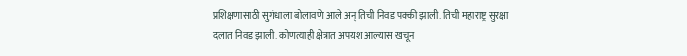प्रशिक्षणासाठी सुगंधाला बोलावणे आले अन् तिची निवड पक्की झाली. तिची महाराष्ट्र सुरक्षा दलात निवड झाली. कोणत्याही क्षेत्रात अपयश आल्यास खचून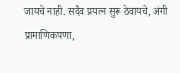जायचे नाही. सदैव प्रयत्न सुरू ठेवायचे, अंगी प्रामाणिकपणा,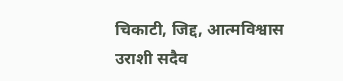चिकाटी, जिद्द, आत्मविश्वास उराशी सदैव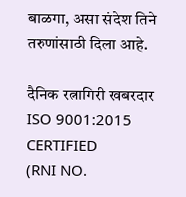बाळगा, असा संदेश तिने तरुणांसाठी दिला आहे.

दैनिक रत्नागिरी खबरदार
ISO 9001:2015 CERTIFIED
(RNI NO.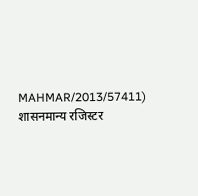MAHMAR/2013/57411)
शासनमान्य रजिस्टर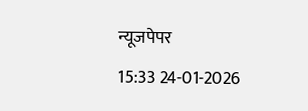न्यूजपेपर
15:33 24-01-2026